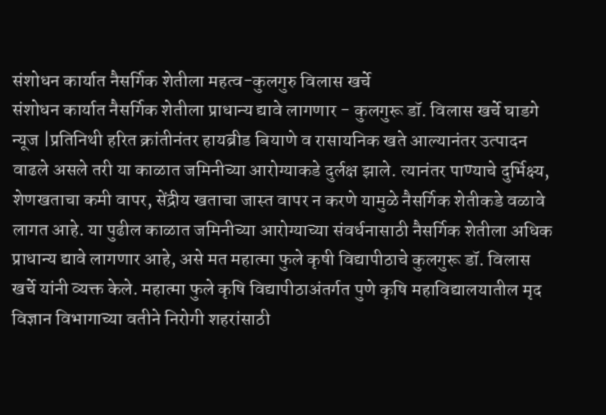संशोधन कार्यात नैसर्गिक शेतीला महत्व-कुलगुरु विलास खर्चे
संशोधन कार्यात नैसर्गिक शेतीला प्राधान्य द्यावे लागणार - कुलगुरू डॉ. विलास खर्चे घाडगे न्यूज |प्रतिनिथी हरित क्रांतीनंतर हायब्रीड बियाणे व रासायनिक खते आल्यानंतर उत्पादन वाढले असले तरी या काळात जमिनीच्या आरोग्याकडे दुर्लक्ष झाले. त्यानंतर पाण्याचे दुर्भिक्ष्य, शेणखताचा कमी वापर, सेंद्रीय खताचा जास्त वापर न करणे यामुळे नैसर्गिक शेतीकडे वळावे लागत आहे. या पुढील काळात जमिनीच्या आरोग्याच्या संवर्धनासाठी नैसर्गिक शेतीला अधिक प्राधान्य द्यावे लागणार आहे, असे मत महात्मा फुले कृषी विद्यापीठाचे कुलगुरू डॉ. विलास खर्चे यांनी व्यक्त केले. महात्मा फुले कृषि विद्यापीठाअंतर्गत पुणे कृषि महाविद्यालयातील मृद विज्ञान विभागाच्या वतीने निरोगी शहरांसाठी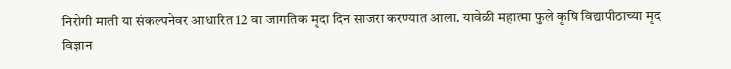निरोगी माती या संकल्पनेवर आधारित 12 वा जागतिक मृदा दिन साजरा करण्यात आला. यावेळी महात्मा फुले कृषि विद्यापीठाच्या मृद विज्ञान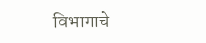विभागाचे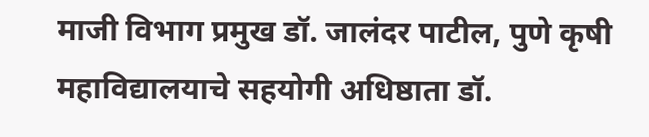माजी विभाग प्रमुख डॉ. जालंदर पाटील, पुणे कृषी महाविद्यालयाचे सहयोगी अधिष्ठाता डॉ.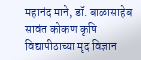महानंद माने, डॉ. बाळासाहेब सावंत कोकण कृषि विद्यापीठाच्या मृद विज्ञान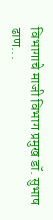विभागाचे माजी विभाग प्रमुख डॉ. सुभाष ढाण...